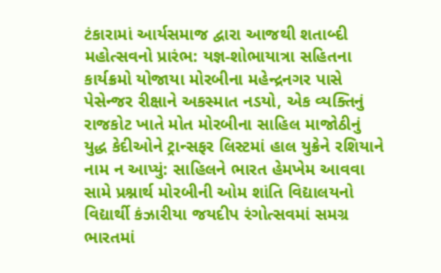ટંકારામાં આર્યસમાજ દ્વારા આજથી શતાબ્દી મહોત્સવનો પ્રારંભ: યજ્ઞ-શોભાયાત્રા સહિતના કાર્યક્રમો યોજાયા મોરબીના મહેન્દ્રનગર પાસે પેસેન્જર રીક્ષાને અકસ્માત નડયો, એક વ્યક્તિનું રાજકોટ ખાતે મોત મોરબીના સાહિલ માજોઠીનું યુદ્ધ કેદીઓને ટ્રાન્સફર લિસ્ટમાં હાલ યુક્રેને રશિયાને નામ ન આપ્યું: સાહિલને ભારત હેમખેમ આવવા સામે પ્રશ્નાર્થ મોરબીની ઓમ શાંતિ વિદ્યાલયનો વિદ્યાર્થી કંઝારીયા જયદીપ રંગોત્સવમાં સમગ્ર ભારતમાં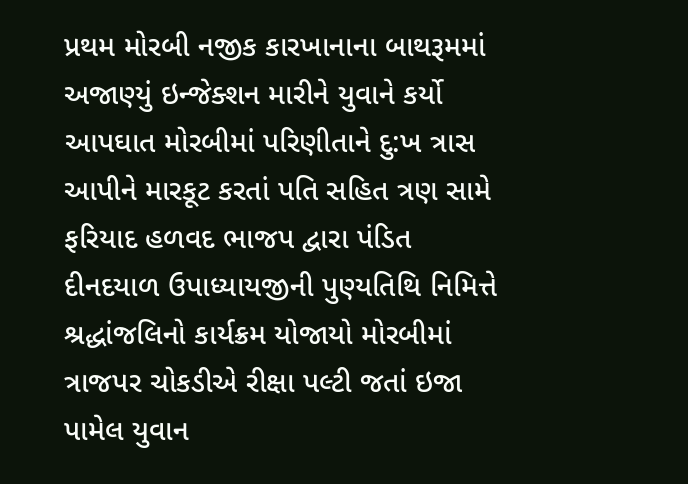પ્રથમ મોરબી નજીક કારખાનાના બાથરૂમમાં અજાણ્યું ઇન્જેક્શન મારીને યુવાને કર્યો આપઘાત મોરબીમાં પરિણીતાને દુ:ખ ત્રાસ આપીને મારકૂટ કરતાં પતિ સહિત ત્રણ સામે ફરિયાદ હળવદ ભાજપ દ્વારા પંડિત દીનદયાળ ઉપાધ્યાયજીની પુણ્યતિથિ નિમિત્તે શ્રદ્ધાંજલિનો કાર્યક્રમ યોજાયો મોરબીમાં ત્રાજપર ચોકડીએ રીક્ષા પલ્ટી જતાં ઇજા પામેલ યુવાન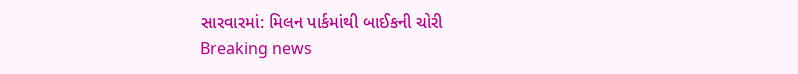સારવારમાં: મિલન પાર્કમાંથી બાઈકની ચોરી
Breaking news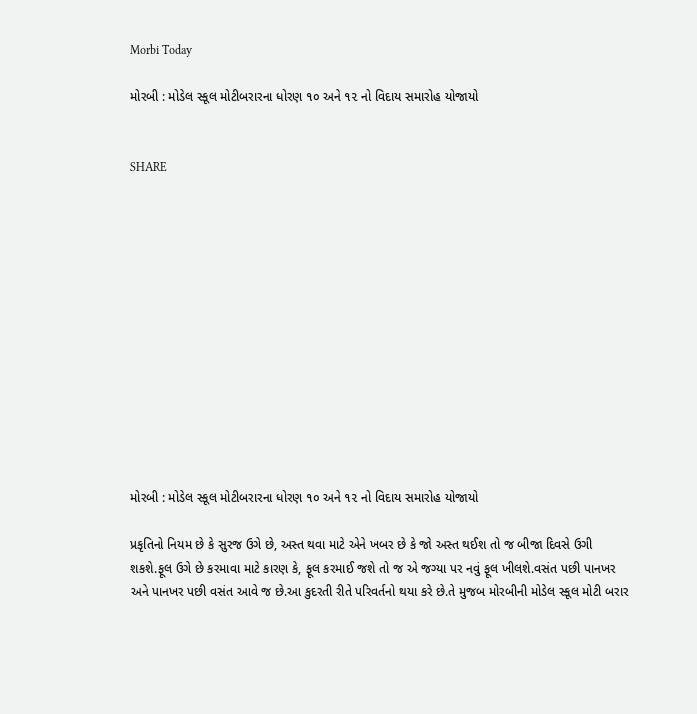Morbi Today

મોરબી : મોડેલ સ્કૂલ મોટીબરારના ધોરણ ૧૦ અને ૧૨ નો વિદાય સમારોહ યોજાયો


SHARE













મોરબી : મોડેલ સ્કૂલ મોટીબરારના ધોરણ ૧૦ અને ૧૨ નો વિદાય સમારોહ યોજાયો

પ્રકૃતિનો નિયમ છે કે સુરજ ઉગે છે, અસ્ત થવા માટે એને ખબર છે કે જો અસ્ત થઈશ તો જ બીજા દિવસે ઉગી શકશે.ફૂલ ઉગે છે કરમાવા માટે કારણ કે, ફૂલ કરમાઈ જશે તો જ એ જગ્યા પર નવું ફૂલ ખીલશે.વસંત પછી પાનખર અને પાનખર પછી વસંત આવે જ છે.આ કુદરતી રીતે પરિવર્તનો થયા કરે છે.તે મુજબ મોરબીની મોડેલ સ્કૂલ મોટી બરાર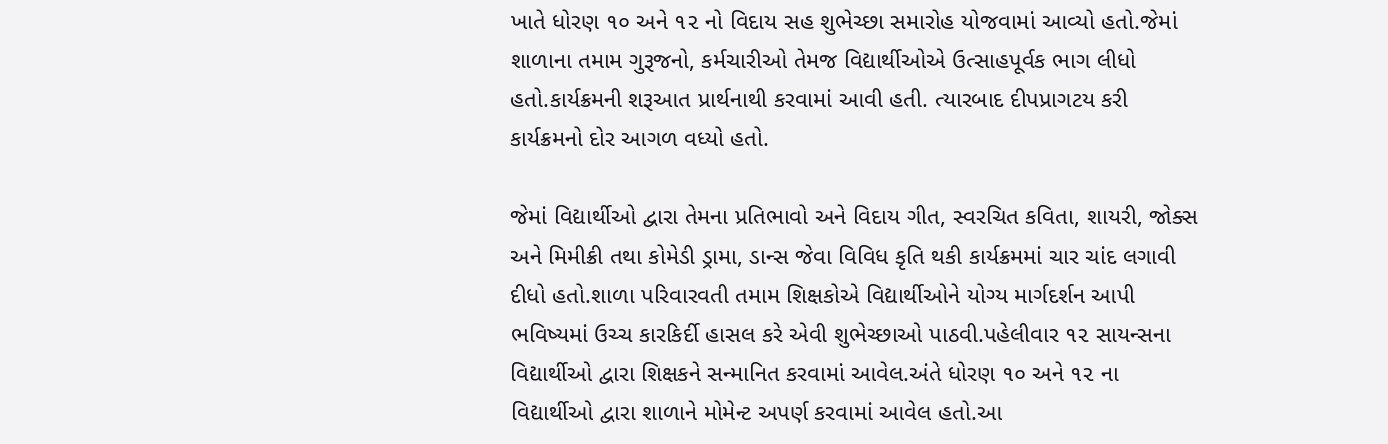ખાતે ધોરણ ૧૦ અને ૧૨ નો વિદાય સહ શુભેચ્છા સમારોહ યોજવામાં આવ્યો હતો.જેમાં શાળાના તમામ ગુરૂજનો, કર્મચારીઓ તેમજ વિદ્યાર્થીઓએ ઉત્સાહપૂર્વક ભાગ લીધો હતો.કાર્યક્રમની શરૂઆત પ્રાર્થનાથી કરવામાં આવી હતી. ત્યારબાદ દીપપ્રાગટય કરી કાર્યક્રમનો દોર આગળ વધ્યો હતો.

જેમાં વિદ્યાર્થીઓ દ્વારા તેમના પ્રતિભાવો અને વિદાય ગીત, સ્વરચિત કવિતા, શાયરી, જોક્સ અને મિમીક્રી તથા કોમેડી ડ્રામા, ડાન્સ જેવા વિવિધ કૃતિ થકી કાર્યક્રમમાં ચાર ચાંદ લગાવી દીધો હતો.શાળા પરિવારવતી તમામ શિક્ષકોએ વિદ્યાર્થીઓને યોગ્ય માર્ગદર્શન આપી ભવિષ્યમાં ઉચ્ચ કારકિર્દી હાસલ કરે એવી શુભેચ્છાઓ પાઠવી.પહેલીવાર ૧૨ સાયન્સના વિદ્યાર્થીઓ દ્વારા શિક્ષકને સન્માનિત કરવામાં આવેલ.અંતે ધોરણ ૧૦ અને ૧૨ ના વિદ્યાર્થીઓ દ્વારા શાળાને મોમેન્ટ અપર્ણ કરવામાં આવેલ હતો.આ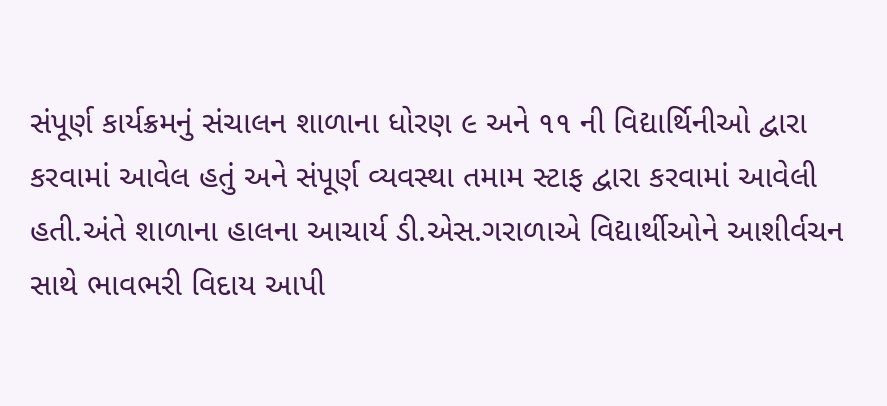સંપૂર્ણ કાર્યક્રમનું સંચાલન શાળાના ધોરણ ૯ અને ૧૧ ની વિદ્યાર્થિનીઓ દ્વારા કરવામાં આવેલ હતું અને સંપૂર્ણ વ્યવસ્થા તમામ સ્ટાફ દ્વારા કરવામાં આવેલી હતી.અંતે શાળાના હાલના આચાર્ય ડી.એસ.ગરાળાએ વિદ્યાર્થીઓને આશીર્વચન સાથે ભાવભરી વિદાય આપી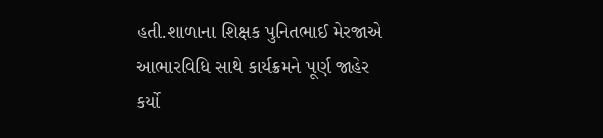હતી.શાળાના શિક્ષક પુનિતભાઈ મેરજાએ આભારવિધિ સાથે કાર્યક્રમને પૂર્ણ જાહેર કર્યો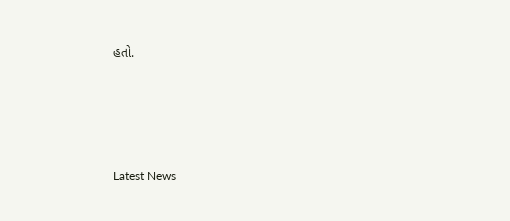હતો.






Latest News